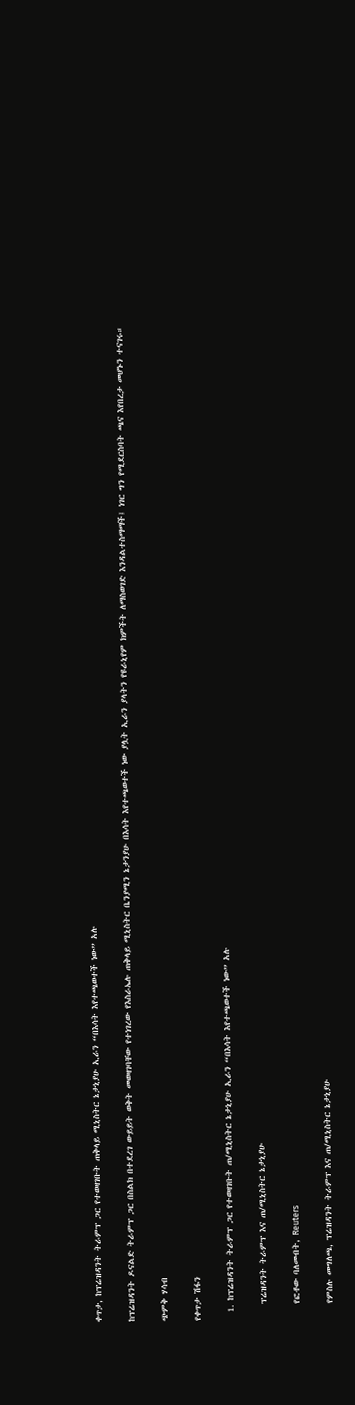ቀጥታ, ከፕሬዝዳንት ትራምፕ ጋር የተወዛገቡት ጠቅላይ ሚኒስትር ኔታኒያሁ ኢራን “በእሳት እየተጫወተች ነው” አሉ

ከፕሬዝዳንት ዶናልድ ትራምፕ ጋር በስልክ በተደረገ ውይይት ወቅት መወዛገባቸው የተነገረው የእስራኤሉ ጠቅላይ ሚኒስትር ቤንያሚን ኔታንያሁ በእሳት እየተጫወተች ነው ያሏት ኢራን ያላትን የዩራኒየም ክምችት ለማስወገድ እንዳልተስማማች፤ ነገር ግን የሚደርስባት ጫና እየበረታ መሆኑን ተናገሩ።

ጭምቅ ሃሳብ

የቀጥታ ሽፋን

  1. ከፕሬዝዳንት ትራምፕ ጋር የተወዛገቡት ጠ/ሚኒስትር ኔታኒያሁ ኢራን “በእሳት እየተጫወተች ነው” አሉ

    ፕሬዝዳንት ትራምፕ እና ጠ/ሚኒስትር ኔታኒያሁ

    የፎቶው ባለመብት, Reuters

    የምስሉ መግለጫ, ፕሬዝዳንት ትራምፕ እና ጠ/ሚኒስትር ኔታኒያሁ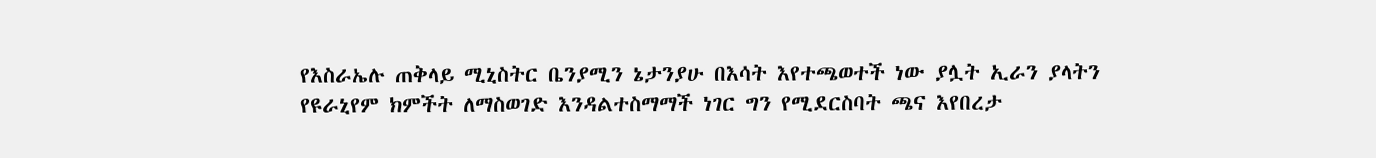የእስራኤሉ ጠቅላይ ሚኒስትር ቤንያሚን ኔታንያሁ በእሳት እየተጫወተች ነው ያሏት ኢራን ያላትን የዩራኒየም ክምችት ለማስወገድ እንዳልተስማማች ነገር ግን የሚደርስባት ጫና እየበረታ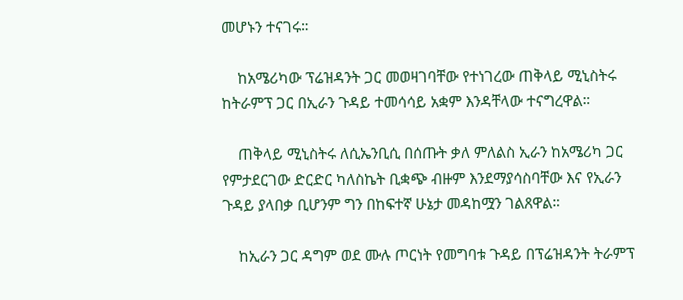መሆኑን ተናገሩ።

    ከአሜሪካው ፕሬዝዳንት ጋር መወዛገባቸው የተነገረው ጠቅላይ ሚኒስትሩ ከትራምፕ ጋር በኢራን ጉዳይ ተመሳሳይ አቋም እንዳቸላው ተናግረዋል።

    ጠቅላይ ሚኒስትሩ ለሲኤንቢሲ በሰጡት ቃለ ምለልስ ኢራን ከአሜሪካ ጋር የምታደርገው ድርድር ካለስኬት ቢቋጭ ብዙም እንደማያሳስባቸው እና የኢራን ጉዳይ ያላበቃ ቢሆንም ግን በከፍተኛ ሁኔታ መዳከሟን ገልጸዋል።

    ከኢራን ጋር ዳግም ወደ ሙሉ ጦርነት የመግባቱ ጉዳይ በፕሬዝዳንት ትራምፕ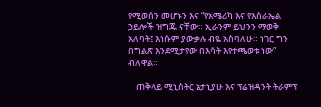የሚወሰን መሆኑን እና ”የአሜሪካ እና የእስራኤል ኃይሎች ዝግጁ ናቸው። ኢራንም ይህንን ማወቅ አለባት፤ እነሱም ያውቃሉ ብዬ አስባለሁ። ነገር ግን በግልጽ እንደሚታየው በእሳት እየተጫወቱ ነው” ብለዋል።

    ጠቅላይ ሚኒስትር ኔታኒያሁ እና ፕሬዝዳንት ትራምፕ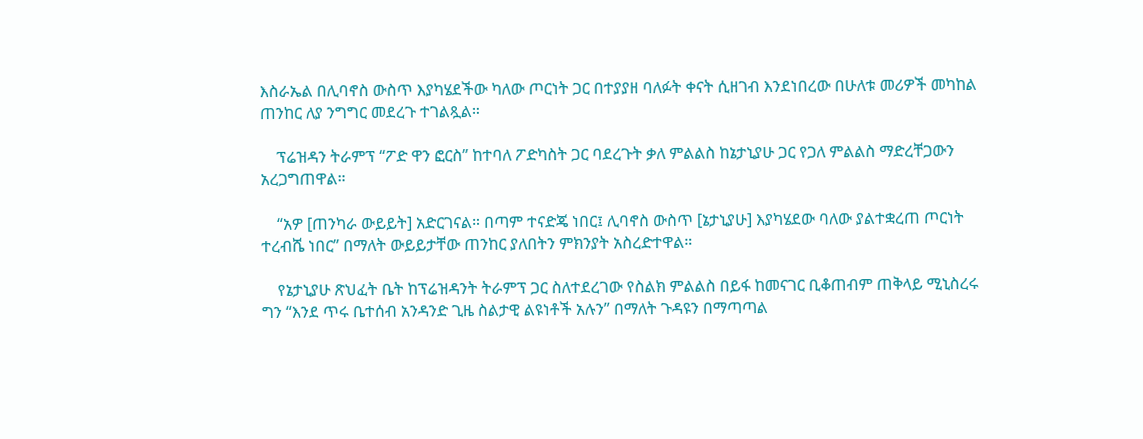እስራኤል በሊባኖስ ውስጥ እያካሄደችው ካለው ጦርነት ጋር በተያያዘ ባለፉት ቀናት ሲዘገብ እንደነበረው በሁለቱ መሪዎች መካከል ጠንከር ለያ ንግግር መደረጉ ተገልጿል።

    ፕሬዝዳን ትራምፕ “ፖድ ዋን ፎርስ” ከተባለ ፖድካስት ጋር ባደረጉት ቃለ ምልልስ ከኔታኒያሁ ጋር የጋለ ምልልስ ማድረቸጋውን አረጋግጠዋል።

    “አዎ [ጠንካራ ውይይት] አድርገናል። በጣም ተናድጄ ነበር፤ ሊባኖስ ውስጥ [ኔታኒያሁ] እያካሄደው ባለው ያልተቋረጠ ጦርነት ተረብሼ ነበር” በማለት ውይይታቸው ጠንከር ያለበትን ምክንያት አስረድተዋል።

    የኔታኒያሁ ጽህፈት ቤት ከፕሬዝዳንት ትራምፕ ጋር ስለተደረገው የስልክ ምልልስ በይፋ ከመናገር ቢቆጠብም ጠቅላይ ሚኒስረሩ ግን “እንደ ጥሩ ቤተሰብ አንዳንድ ጊዜ ስልታዊ ልዩነቶች አሉን” በማለት ጉዳዩን በማጣጣል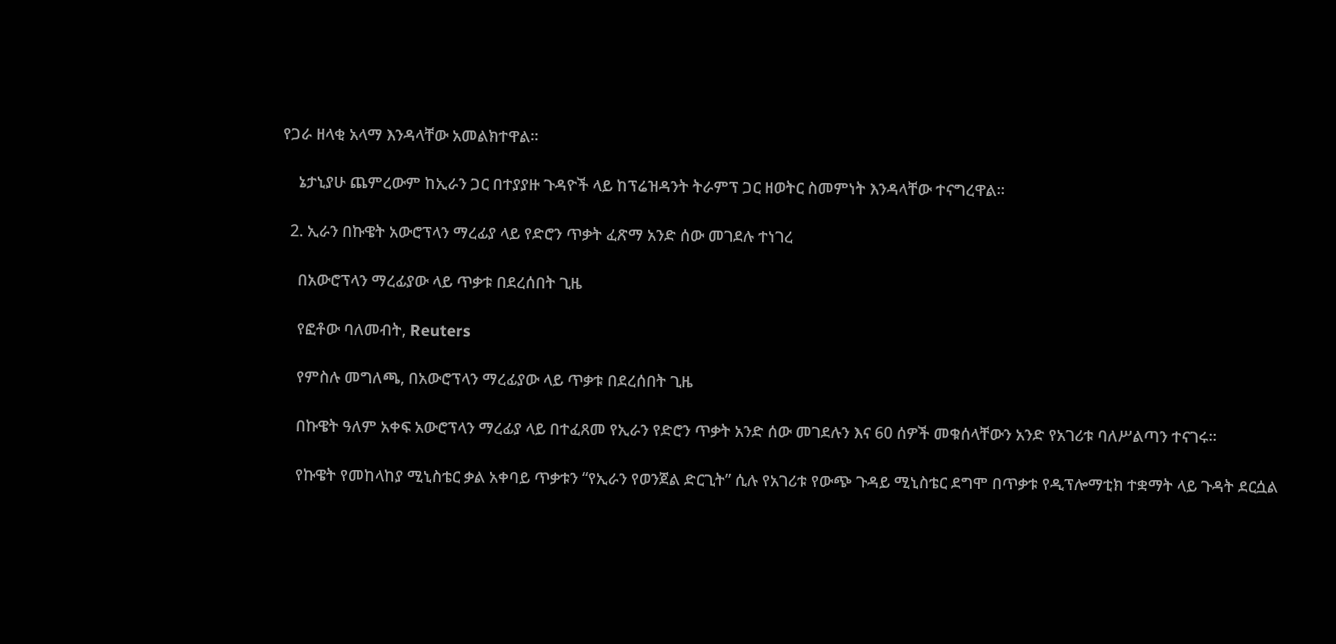የጋራ ዘላቂ አላማ እንዳላቸው አመልክተዋል።

    ኔታኒያሁ ጨምረውም ከኢራን ጋር በተያያዙ ጉዳዮች ላይ ከፕሬዝዳንት ትራምፕ ጋር ዘወትር ስመምነት እንዳላቸው ተናግረዋል።

  2. ኢራን በኩዌት አውሮፕላን ማረፊያ ላይ የድሮን ጥቃት ፈጽማ አንድ ሰው መገደሉ ተነገረ

    በአውሮፕላን ማረፊያው ላይ ጥቃቱ በደረሰበት ጊዜ

    የፎቶው ባለመብት, Reuters

    የምስሉ መግለጫ, በአውሮፕላን ማረፊያው ላይ ጥቃቱ በደረሰበት ጊዜ

    በኩዌት ዓለም አቀፍ አውሮፕላን ማረፊያ ላይ በተፈጸመ የኢራን የድሮን ጥቃት አንድ ሰው መገደሉን እና 60 ሰዎች መቁሰላቸውን አንድ የአገሪቱ ባለሥልጣን ተናገሩ።

    የኩዌት የመከላከያ ሚኒስቴር ቃል አቀባይ ጥቃቱን “የኢራን የወንጀል ድርጊት” ሲሉ የአገሪቱ የውጭ ጉዳይ ሚኒስቴር ደግሞ በጥቃቱ የዲፕሎማቲክ ተቋማት ላይ ጉዳት ደርሷል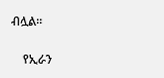ብሏል።

    የኢራን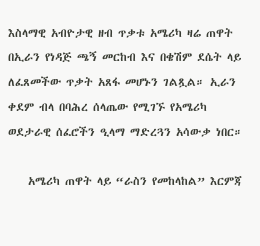እስላማዊ አብዮታዊ ዘብ ጥቃቱ አሜሪካ ዛሬ ጠዋት በኢራን የነዳጅ ጫኝ መርከብ እና በቄሽም ደሴት ላይ ለፈጸመችው ጥቃት አጸፋ መሆኑን ገልጿል። ኢራን ቀደም ብላ በባሕረ ሰላጤው የሚገኙ የአሜሪካ ወደታራዊ ሰፈሮችን ዒላማ ማድረጓን አሳውቃ ነበር።

    አሜሪካ ጠዋት ላይ “ራስን የመከላከል” እርምጃ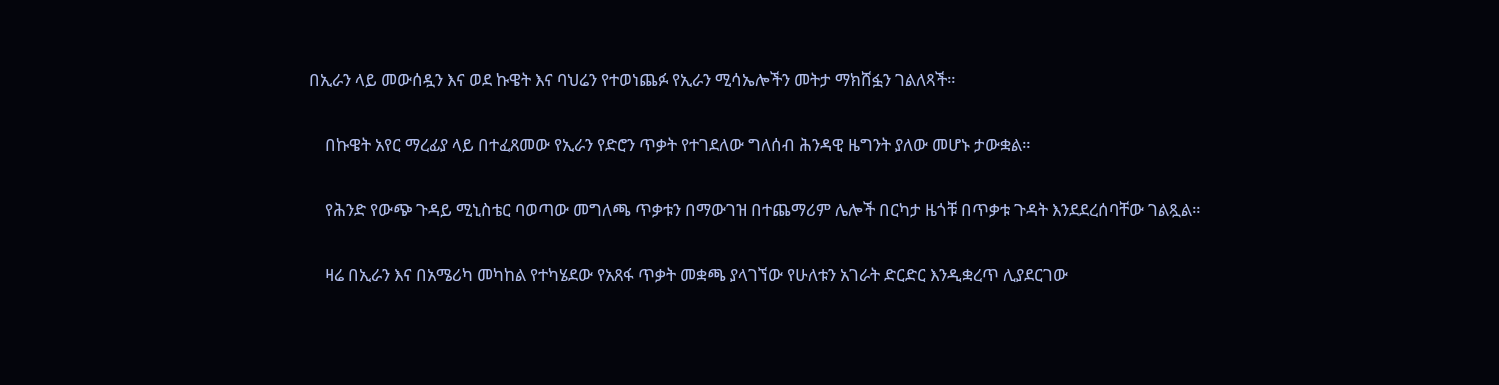በኢራን ላይ መውሰዷን እና ወደ ኩዌት እና ባህሬን የተወነጨፉ የኢራን ሚሳኤሎችን መትታ ማክሸፏን ገልለጻች።

    በኩዌት አየር ማረፊያ ላይ በተፈጸመው የኢራን የድሮን ጥቃት የተገደለው ግለሰብ ሕንዳዊ ዜግንት ያለው መሆኑ ታውቋል።

    የሕንድ የውጭ ጉዳይ ሚኒስቴር ባወጣው መግለጫ ጥቃቱን በማውገዝ በተጨማሪም ሌሎች በርካታ ዜጎቹ በጥቃቱ ጉዳት እንደደረሰባቸው ገልጿል።

    ዛሬ በኢራን እና በአሜሪካ መካከል የተካሄደው የአጸፋ ጥቃት መቋጫ ያላገኘው የሁለቱን አገራት ድርድር እንዲቋረጥ ሊያደርገው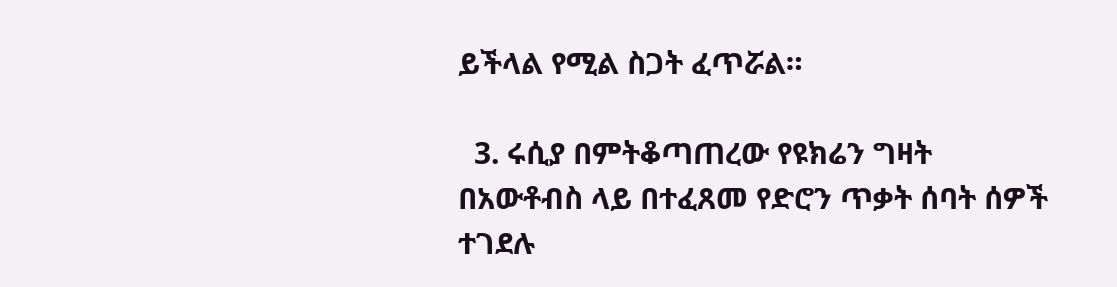ይችላል የሚል ስጋት ፈጥሯል።

  3. ሩሲያ በምትቆጣጠረው የዩክሬን ግዛት በአውቶብስ ላይ በተፈጸመ የድሮን ጥቃት ሰባት ሰዎች ተገደሉ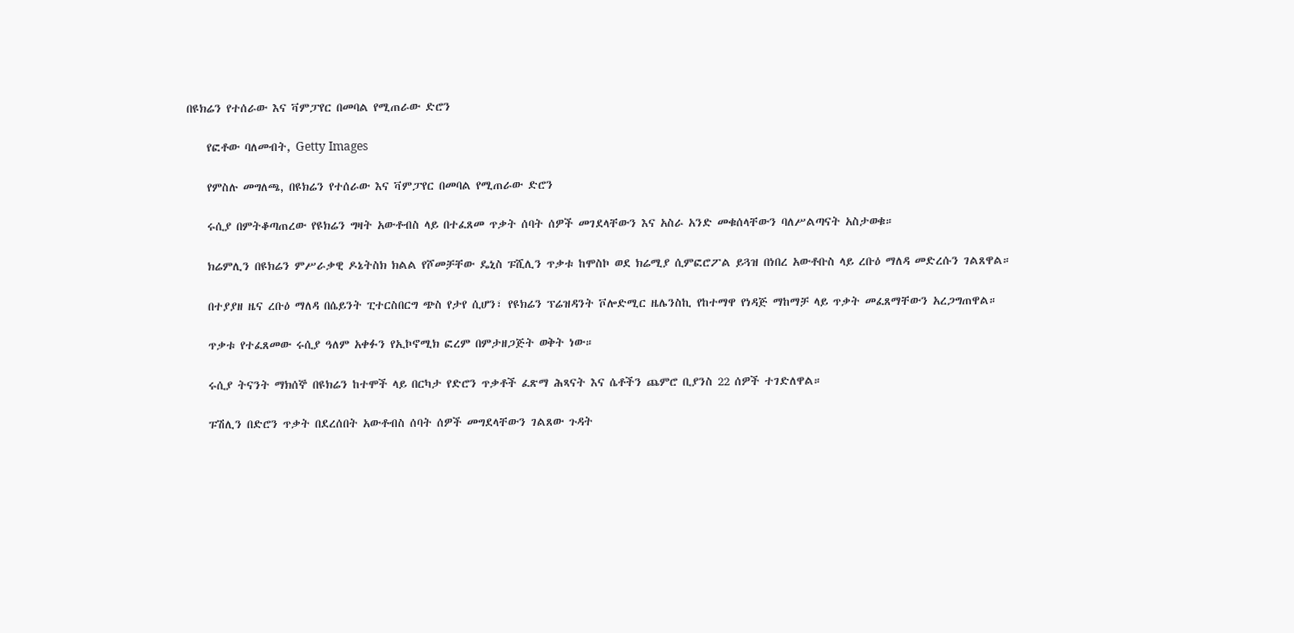በዩክሬን የተሰራው እና ቫምፓየር በመባል የሚጠራው ድሮን

    የፎቶው ባለመብት, Getty Images

    የምስሉ መግለጫ, በዩክሬን የተሰራው እና ቫምፓየር በመባል የሚጠራው ድሮን

    ሩሲያ በምትቆጣጠረው የዩክሬን ግዛት አውቶብስ ላይ በተፈጸመ ጥቃት ሰባት ሰዎች መገደላቸውን እና አስራ አንድ መቁሰላቸውን ባለሥልጣናት አስታወቁ።

    ክሬምሊን በዩክሬን ምሥራቃዊ ዶኔትስክ ክልል የሾመቻቸው ዴኒስ ፑሺሊን ጥቃቱ ከሞስኮ ወደ ክሬሚያ ሲምፎሮፖል ይጓዝ በነበረ አውቶቡስ ላይ ረቡዕ ማለዳ መድረሱን ገልጸዋል።

    በተያያዘ ዜና ረቡዕ ማለዳ በሴይንት ፒተርስበርግ ጭስ የታየ ሲሆን፣ የዩክሬን ፕሬዝዳንት ቮሎድሚር ዜሌንስኪ የከተማዋ የነዳጅ ማከማቻ ላይ ጥቃት መፈጸማቸውን አረጋግጠዋል።

    ጥቃቱ የተፈጸመው ሩሲያ ዓለም አቀፉን የኢኮኖሚክ ፎረም በምታዘጋጅት ወቅት ነው።

    ሩሲያ ትናንት ማክሰኞ በዩክሬን ከተሞች ላይ በርካታ የድሮን ጥቃቶች ፈጽማ ሕጻናት እና ሴቶችን ጨምሮ ቢያንስ 22 ሰዎች ተገድለዋል።

    ፑሽሊን በድሮን ጥቃት በደረሰበት አውቶብስ ሰባት ሰዎች መግደላቸውን ገልጸው ጉዳት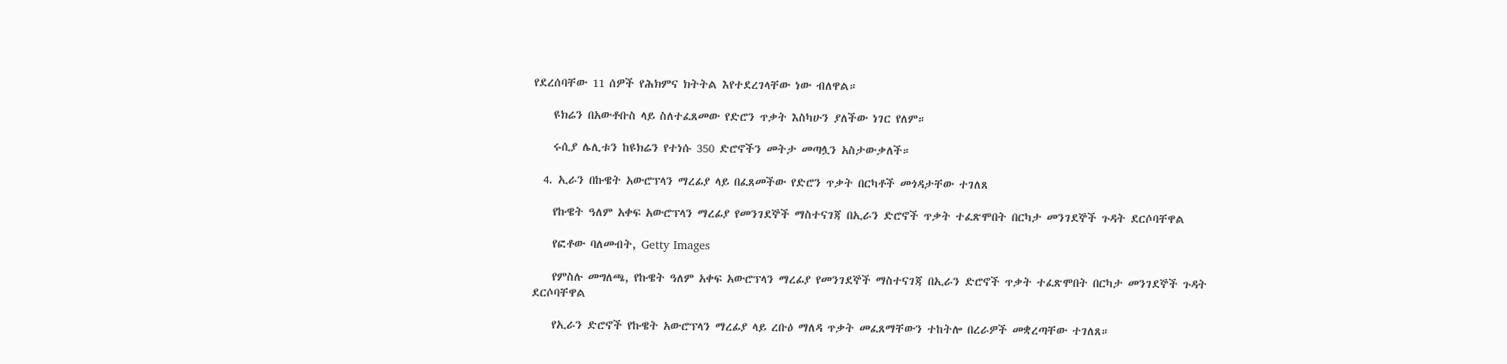የደረሰባቸው 11 ሰዎች የሕክምና ክትትል እየተደረገላቸው ነው ብለዋል።

    ዩክሬን በአውቶቡስ ላይ ስለተፈጸመው የድሮን ጥቃት እስካሁን ያለችው ነገር የለም።

    ሩሲያ ሌሊቱን ከዩክሬን የተነሱ 350 ድሮኖችን መትታ መጣሏን አስታውቃለች።

  4. ኢራን በኩዌት አውሮፕላን ማረፊያ ላይ በፈጸመችው የድሮን ጥቃት በርካቶች መጎዳታቸው ተገለጸ

    የኩዌት ዓለም አቀፍ አውሮፕላን ማረፊያ የመንገደኞች ማስተናገጃ በኢራን ድሮኖች ጥቃት ተፈጽሞበት በርካታ መንገደኞች ጉዳት ደርሶባቸዋል

    የፎቶው ባለመብት, Getty Images

    የምስሉ መግለጫ, የኩዌት ዓለም አቀፍ አውሮፕላን ማረፊያ የመንገደኞች ማስተናገጃ በኢራን ድሮኖች ጥቃት ተፈጽሞበት በርካታ መንገደኞች ጉዳት ደርሶባቸዋል

    የኢራን ድሮኖች የኩዌት አውሮፕላን ማረፊያ ላይ ረቡዕ ማለዳ ጥቃት መፈጸማቸውን ተከትሎ በረራዎች መቋረጣቸው ተገለጸ።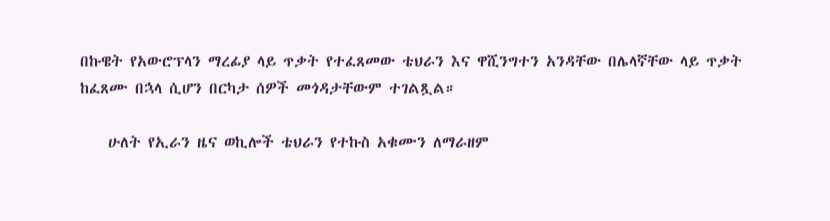በኩዌት የአውሮፕላን ማረፊያ ላይ ጥቃት የተፈጸመው ቴህራን እና ዋሺንግተን አንዳቸው በሌላኛቸው ላይ ጥቃት ከፈጸሙ በኋላ ሲሆን በርካታ ሰዎች መጎዳታቸውም ተገልጿል።

    ሁለት የኢራን ዜና ወኪሎች ቴህራን የተኩስ አቁሙን ለማራዘም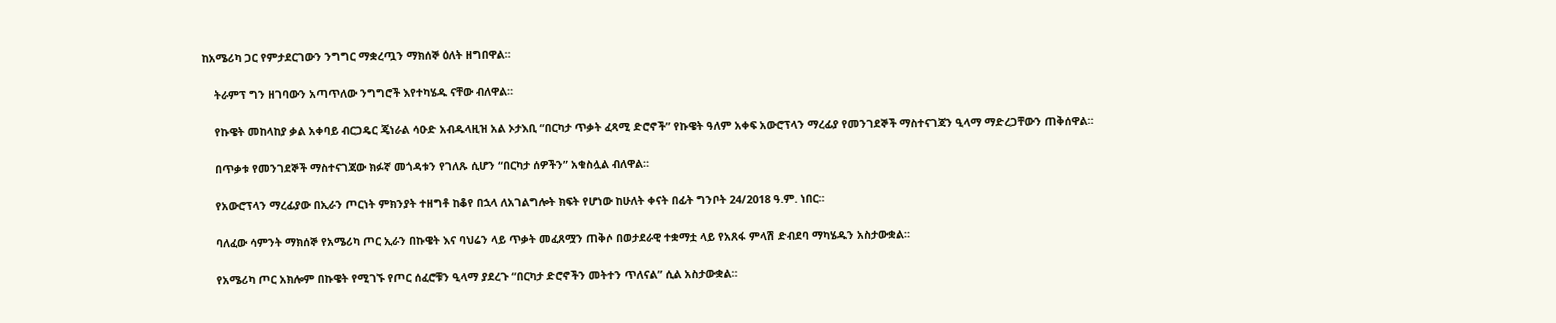ከአሜሪካ ጋር የምታደርገውን ንግግር ማቋረጧን ማክሰኞ ዕለት ዘግበዋል።

    ትራምፕ ግን ዘገባውን አጣጥለው ንግግሮች እየተካሄዱ ናቸው ብለዋል።

    የኩዌት መከላከያ ቃል አቀባይ ብርጋዴር ጄነራል ሳዑድ አብዱላዚዝ አል ኦታእቢ “በርካታ ጥቃት ፈጻሚ ድሮኖች” የኩዌት ዓለም አቀፍ አውሮፕላን ማረፊያ የመንገደኞች ማስተናገጃን ዒላማ ማድረጋቸውን ጠቅሰዋል።

    በጥቃቱ የመንገደኞች ማስተናገጃው ክፉኛ መጎዳቱን የገለጹ ሲሆን “በርካታ ሰዎችን” አቁስሏል ብለዋል።

    የአውሮፕላን ማረፊያው በኢራን ጦርነት ምክንያት ተዘግቶ ከቆየ በኋላ ለአገልግሎት ክፍት የሆነው ከሁለት ቀናት በፊት ግንቦት 24/2018 ዓ.ም. ነበር።

    ባለፈው ሳምንት ማክሰኞ የአሜሪካ ጦር ኢራን በኩዌት እና ባህሬን ላይ ጥቃት መፈጸሟን ጠቅሶ በወታደራዊ ተቋማቷ ላይ የአጸፋ ምላሽ ድብደባ ማካሄዱን አስታውቋል።

    የአሜሪካ ጦር አክሎም በኩዌት የሚገኙ የጦር ሰፈሮቹን ዒላማ ያደረጉ “በርካታ ድሮኖችን መትተን ጥለናል” ሲል አስታውቋል።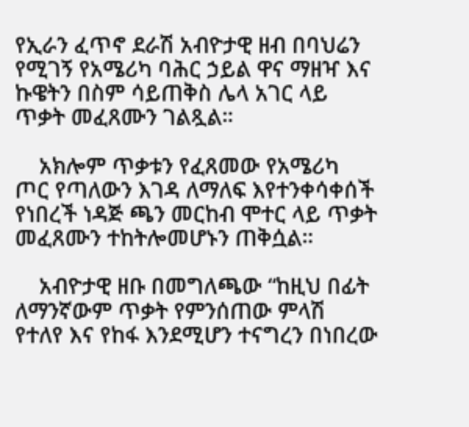የኢራን ፈጥኖ ደራሽ አብዮታዊ ዘብ በባህሬን የሚገኝ የአሜሪካ ባሕር ኃይል ዋና ማዘዣ እና ኩዌትን በስም ሳይጠቅስ ሌላ አገር ላይ ጥቃት መፈጸሙን ገልጿል።

    አክሎም ጥቃቱን የፈጸመው የአሜሪካ ጦር የጣለውን እገዳ ለማለፍ እየተንቀሳቀሰች የነበረች ነዳጅ ጫን መርከብ ሞተር ላይ ጥቃት መፈጸሙን ተከትሎመሆኑን ጠቅሷል።

    አብዮታዊ ዘቡ በመግለጫው “ከዚህ በፊት ለማንኛውም ጥቃት የምንሰጠው ምላሽ የተለየ እና የከፋ እንደሚሆን ተናግረን በነበረው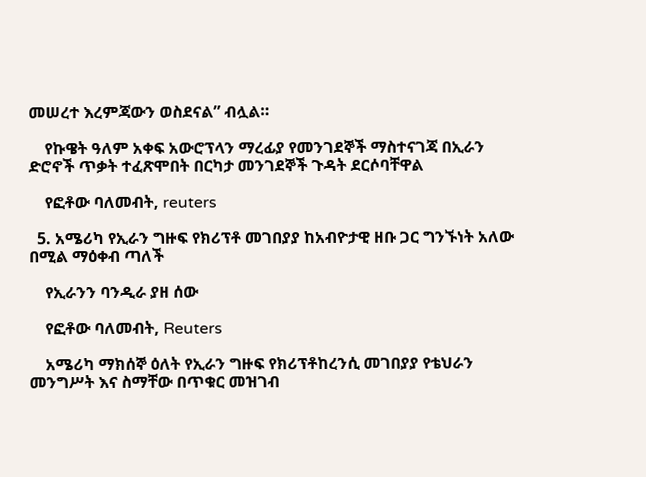መሠረተ እረምጃውን ወስደናል” ብሏል።

    የኩዌት ዓለም አቀፍ አውሮፕላን ማረፊያ የመንገደኞች ማስተናገጃ በኢራን ድሮኖች ጥቃት ተፈጽሞበት በርካታ መንገደኞች ጉዳት ደርሶባቸዋል

    የፎቶው ባለመብት, reuters

  5. አሜሪካ የኢራን ግዙፍ የክሪፕቶ መገበያያ ከአብዮታዊ ዘቡ ጋር ግንኙነት አለው በሚል ማዕቀብ ጣለች

    የኢራንን ባንዲራ ያዘ ሰው

    የፎቶው ባለመብት, Reuters

    አሜሪካ ማክሰኞ ዕለት የኢራን ግዙፍ የክሪፕቶከረንሲ መገበያያ የቴህራን መንግሥት እና ስማቸው በጥቁር መዝገብ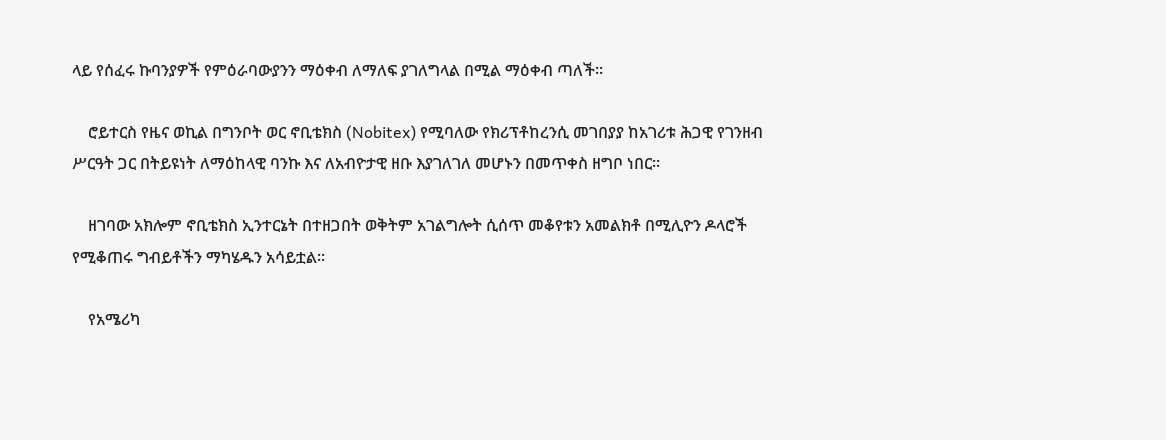ላይ የሰፈሩ ኩባንያዎች የምዕራባውያንን ማዕቀብ ለማለፍ ያገለግላል በሚል ማዕቀብ ጣለች።

    ሮይተርስ የዜና ወኪል በግንቦት ወር ኖቢቴክስ (Nobitex) የሚባለው የክሪፕቶከረንሲ መገበያያ ከአገሪቱ ሕጋዊ የገንዘብ ሥርዓት ጋር በትይዩነት ለማዕከላዊ ባንኩ እና ለአብዮታዊ ዘቡ እያገለገለ መሆኑን በመጥቀስ ዘግቦ ነበር።

    ዘገባው አክሎም ኖቢቴክስ ኢንተርኔት በተዘጋበት ወቅትም አገልግሎት ሲሰጥ መቆየቱን አመልክቶ በሚሊዮን ዶላሮች የሚቆጠሩ ግብይቶችን ማካሄዱን አሳይቷል።

    የአሜሪካ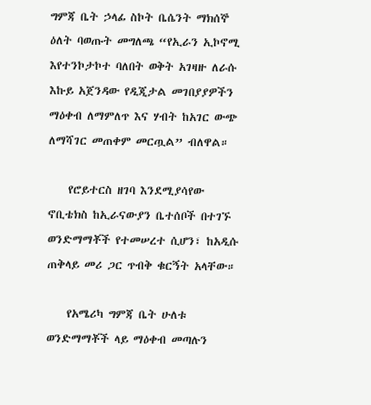ግምጃ ቤት ኃላፊ ስኮት ቤሴንት ማክሰኞ ዕለት ባወጡት መግለጫ “የኢራን ኢኮኖሚ እየተንኮታኮተ ባለበት ወቅት አገዛዙ ለራሱ እኩይ አጀንዳው የዲጂታል መገበያያዎችን ማዕቀብ ለማምለጥ እና ሃብት ከአገር ውጭ ለማሻገር መጠቀም መርጧል” ብለዋል።

    የሮይተርስ ዘገባ እንደሚያሳየው ኖቢቴክስ ከኢራናውያን ቤተሰቦች በተገኙ ወንድማማቾች የተመሠረተ ሲሆን፣ ከአዲሱ ጠቅላይ መሪ ጋር ጥብቅ ቁርኝት አላቸው።

    የአሜሪካ ግምጃ ቤት ሁለቱ ወንድማማቾች ላይ ማዕቀብ መጣሉን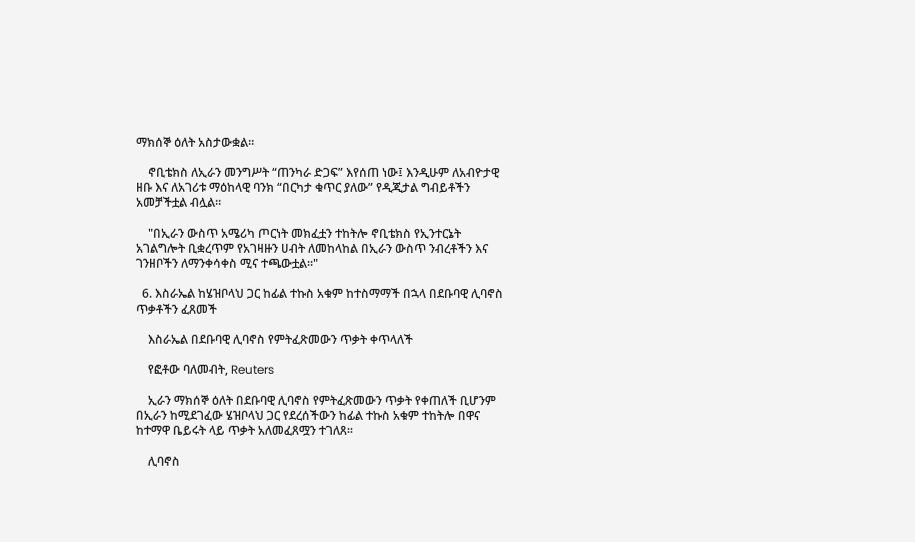ማክሰኞ ዕለት አስታውቋል።

    ኖቢቴክስ ለኢራን መንግሥት “ጠንካራ ድጋፍ” እየሰጠ ነው፤ እንዲሁም ለአብዮታዊ ዘቡ እና ለአገሪቱ ማዕከላዊ ባንክ “በርካታ ቁጥር ያለው” የዲጂታል ግብይቶችን አመቻችቷል ብሏል።

    "በኢራን ውስጥ አሜሪካ ጦርነት መክፈቷን ተከትሎ ኖቢቴክስ የኢንተርኔት አገልግሎት ቢቋረጥም የአገዛዙን ሀብት ለመከላከል በኢራን ውስጥ ንብረቶችን እና ገንዘቦችን ለማንቀሳቀስ ሚና ተጫውቷል።"

  6. እስራኤል ከሄዝቦላህ ጋር ከፊል ተኩስ አቁም ከተስማማች በኋላ በደቡባዊ ሊባኖስ ጥቃቶችን ፈጸመች

    እስራኤል በደቡባዊ ሊባኖስ የምትፈጽመውን ጥቃት ቀጥላለች

    የፎቶው ባለመብት, Reuters

    ኢራን ማክሰኞ ዕለት በደቡባዊ ሊባኖስ የምትፈጽመውን ጥቃት የቀጠለች ቢሆንም በኢራን ከሚደገፈው ሄዝቦላህ ጋር የደረሰችውን ከፊል ተኩስ አቁም ተከትሎ በዋና ከተማዋ ቤይሩት ላይ ጥቃት አለመፈጸሟን ተገለጸ።

    ሊባኖስ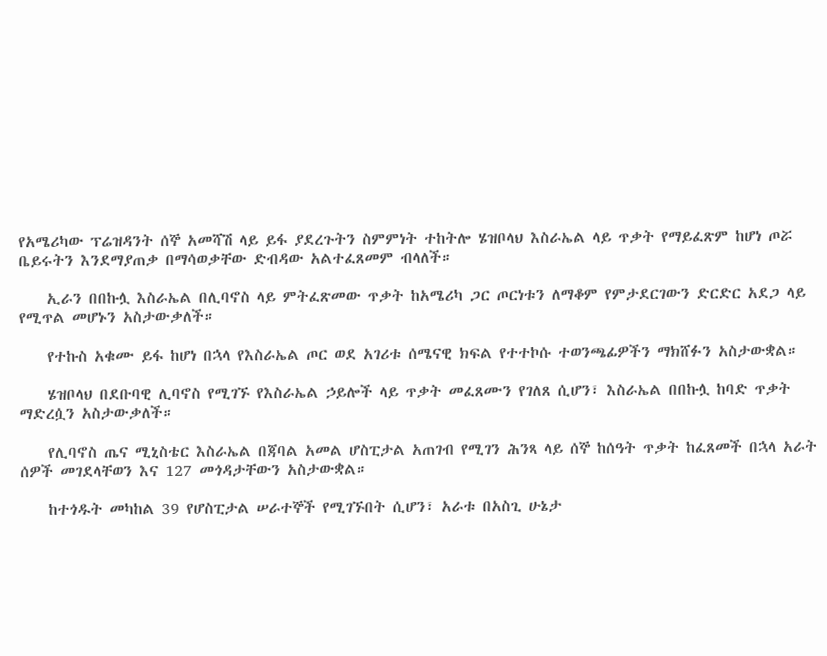የአሜሪካው ፕሬዝዳንት ሰኞ አመሻሽ ላይ ይፋ ያደረጉትን ስምምነት ተከትሎ ሄዝቦላህ እስራኤል ላይ ጥቃት የማይፈጽም ከሆነ ጦሯ ቤይሩትን እንደማያጠቃ በማሳወቃቸው ድብዳው አልተፈጸመም ብላለች።

    ኢራን በበኩሏ እስራኤል በሊባኖስ ላይ ምትፈጽመው ጥቃት ከአሜሪካ ጋር ጦርነቱን ለማቆም የምታደርገውን ድርድር አደጋ ላይ የሚጥል መሆኑን አስታውቃለች።

    የተኩስ አቁሙ ይፋ ከሆነ በኋላ የእስራኤል ጦር ወደ አገሪቱ ሰሜናዊ ክፍል የተተኮሱ ተወንጫፊዎችን ማክሸፉን አስታውቋል።

    ሄዝቦላህ በደቡባዊ ሊባኖስ የሚገኙ የእስራኤል ኃይሎች ላይ ጥቃት መፈጸሙን የገለጸ ሲሆን፣ እስራኤል በበኩሏ ከባድ ጥቃት ማድረሷን አስታውቃለች።

    የሊባኖስ ጤና ሚኒስቴር እስራኤል በጃባል አመል ሆስፒታል አጠገብ የሚገን ሕንጻ ላይ ሰኞ ከሰዓት ጥቃት ከፈጸመች በኋላ አራት ሰዎች መገደላቸወን እና 127 መጎዳታቸውን አስታውቋል።

    ከተጎዱት መካከል 39 የሆስፒታል ሠራተኞች የሚገኙበት ሲሆን፣ አራቱ በአስጊ ሁኔታ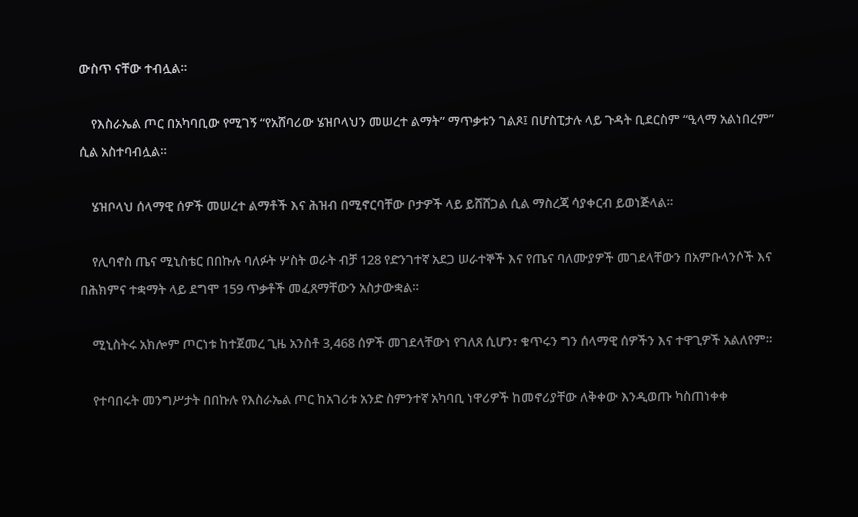ውስጥ ናቸው ተብሏል።

    የእስራኤል ጦር በአካባቢው የሚገኝ “የአሸባሪው ሄዝቦላህን መሠረተ ልማት” ማጥቃቱን ገልጾ፤ በሆስፒታሉ ላይ ጉዳት ቢደርስም “ዒላማ አልነበረም” ሲል አስተባብሏል።

    ሄዝቦላህ ሰላማዊ ሰዎች መሠረተ ልማቶች እና ሕዝብ በሚኖርባቸው ቦታዎች ላይ ይሸሸጋል ሲል ማስረጃ ሳያቀርብ ይወነጅላል።

    የሊባኖስ ጤና ሚኒስቴር በበኩሉ ባለፉት ሦስት ወራት ብቻ 128 የድንገተኛ አደጋ ሠራተኞች እና የጤና ባለሙያዎች መገደላቸውን በአምቡላንሶች እና በሕክምና ተቋማት ላይ ደግሞ 159 ጥቃቶች መፈጸማቸውን አስታውቋል።

    ሚኒስትሩ አክሎም ጦርነቱ ከተጀመረ ጊዜ አንስቶ 3,468 ሰዎች መገደላቸውነ የገለጸ ሲሆን፣ ቁጥሩን ግን ሰላማዊ ሰዎችን እና ተዋጊዎች አልለየም።

    የተባበሩት መንግሥታት በበኩሉ የእስራኤል ጦር ከአገሪቱ አንድ ስምንተኛ አካባቢ ነዋሪዎች ከመኖሪያቸው ለቅቀው እንዲወጡ ካስጠነቀቀ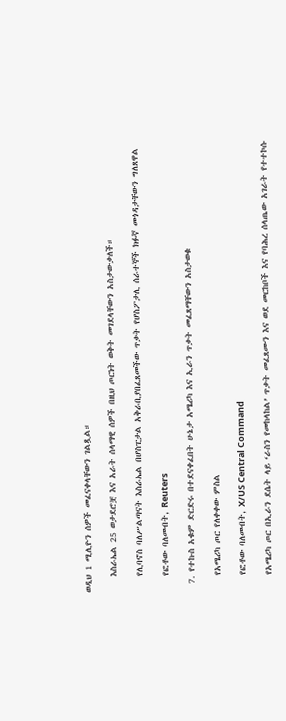ወዲህ 1 ሚሊዮን ሰዎች መፈናቀላቸውን ገልጿል።

    እስራኤል 25 ወታደሮቿ እና አራት ሰላማዊ ሰዎች በዚህ ጦርነት ወቅት መገደላቸውን አስታውቃለች።

    የሊባኖስ ባለሥልጣናት እስራኤል በሆስፒታል አቅራቢያበፈጸመችው ጥቃት የሆስፖታሊ ሰራተኞች ክፉኛ መጎዳታቸውን ግለጸዋል

    የፎቶው ባለመብት, Reuters

  7. የተኩስ አቁም ድርድሩ በተደናቀፈበት ሁኔታ አሜሪካ እና ኢራን ጥቃት መፈጸማቸውን አስታወቁ

    የአሜሪካ ጦር የለቀቀው ምስል

    የፎቶው ባለመብት, X/US Central Command

    የአሜሪካ ጦር በኢራን ደሴት ላይ ‘ራስን የመከላከል’ ጥቃት መፈጸሙን እና ወደ መርከቦች እና የባሕረ ሰላጤው አገራት የተተኮሱ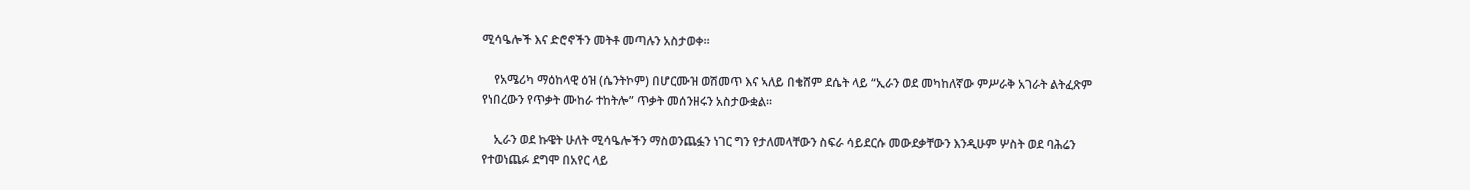ሚሳዔሎች እና ድሮኖችን መትቶ መጣሉን አስታወቀ።

    የአሜሪካ ማዕከላዊ ዕዝ (ሴንትኮም) በሆርሙዝ ወሽመጥ እና ኣለይ በቄሸም ደሴት ላይ “ኢራን ወደ መካከለኛው ምሥራቅ አገራት ልትፈጽም የነበረውን የጥቃት ሙከራ ተከትሎ” ጥቃት መሰንዘሩን አስታውቋል።

    ኢራን ወደ ኩዌት ሁለት ሚሳዔሎችን ማስወንጨፏን ነገር ግን የታለመላቸውን ስፍራ ሳይደርሱ መውደቃቸውን እንዲሁም ሦስት ወደ ባሕሬን የተወነጨፉ ደግሞ በአየር ላይ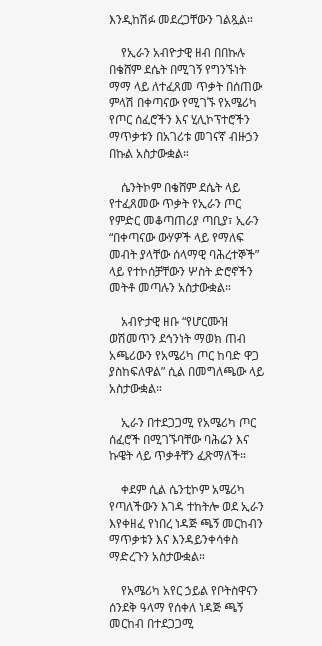እንዲከሽፉ መደረጋቸውን ገልጿል።

    የኢራን አብዮታዊ ዘብ በበኩሉ በቄሸም ደሴት በሚገኝ የግንኙነት ማማ ላይ ለተፈጸመ ጥቃት በሰጠው ምላሽ በቀጣናው የሚገኙ የአሜሪካ የጦር ሰፈሮችን እና ሂሊኮፕተሮችን ማጥቃቱን በአገሪቱ መገናኛ ብዙኃን በኩል አስታውቋል።

    ሴንትኮም በቄሸም ደሴት ላይ የተፈጸመው ጥቃት የኢራን ጦር የምድር መቆጣጠሪያ ጣቢያ፣ ኢራን “በቀጣናው ውሃዎች ላይ የማለፍ መብት ያላቸው ሰላማዊ ባሕረተኞች” ላይ የተኮሰቻቸውን ሦስት ድሮኖችን መትቶ መጣሉን አስታውቋል።

    አብዮታዊ ዘቡ “የሆርሙዝ ወሽመጥን ደኅንነት ማወክ ጠብ አጫሪውን የአሜሪካ ጦር ከባድ ዋጋ ያስከፍለዋል” ሲል በመግለጫው ላይ አስታውቋል።

    ኢራን በተደጋጋሚ የአሜሪካ ጦር ሰፈሮች በሚገኙባቸው ባሕሬን እና ኩዌት ላይ ጥቃቶቸን ፈጽማለች።

    ቀደም ሲል ሴንቲኮም አሜሪካ የጣለችውን እገዳ ተከትሎ ወደ ኢራን እየቀዘፈ የነበረ ነዳጅ ጫኝ መርከብን ማጥቃቱን እና እንዳይንቀሳቀስ ማድረጉን አስታውቋል።

    የአሜሪካ አየር ኃይል የቦትስዋናን ሰንደቅ ዓላማ የሰቀለ ነዳጅ ጫኝ መርከብ በተደጋጋሚ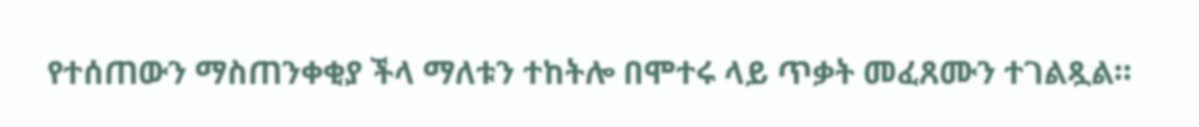የተሰጠውን ማስጠንቀቂያ ችላ ማለቱን ተከትሎ በሞተሩ ላይ ጥቃት መፈጸሙን ተገልጿል።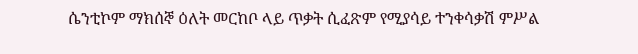ሴንቲኮም ማክሰኞ ዕለት መርከቦ ላይ ጥቃት ሲፈጽም የሚያሳይ ተንቀሳቃሽ ምሥል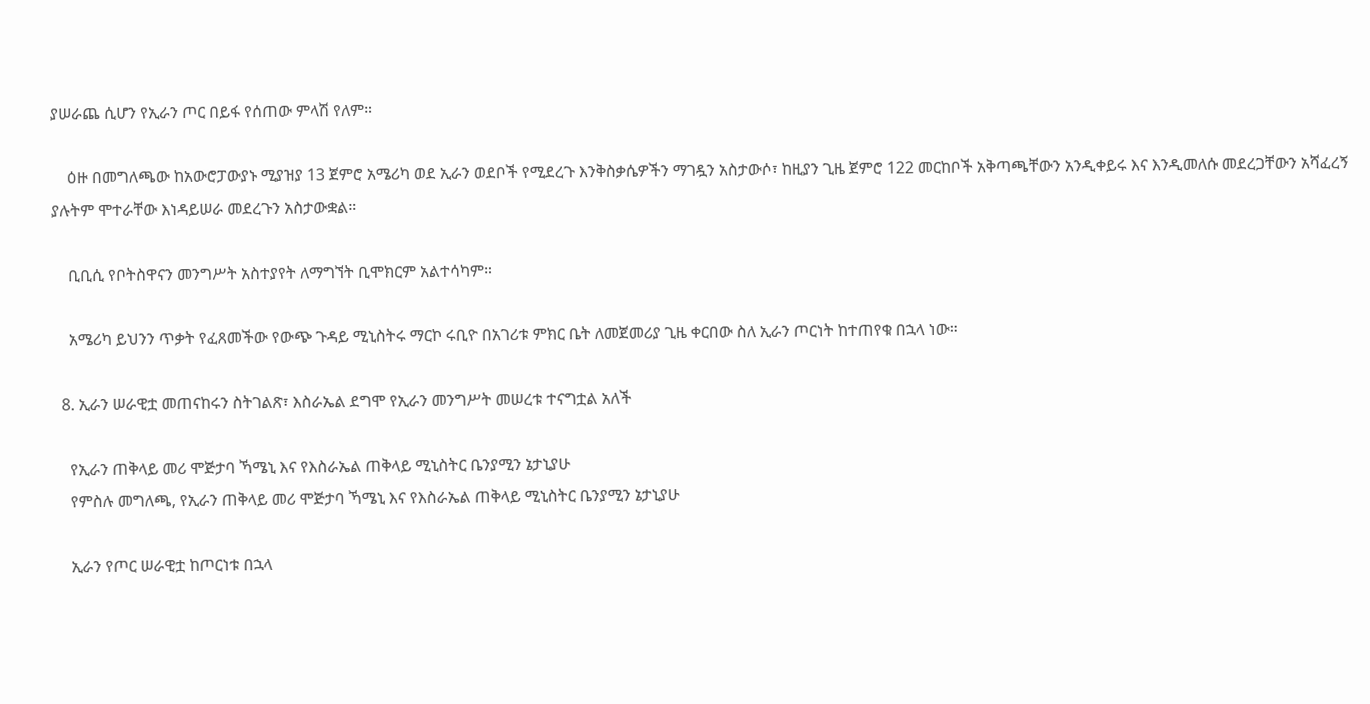ያሠራጨ ሲሆን የኢራን ጦር በይፋ የሰጠው ምላሽ የለም።

    ዕዙ በመግለጫው ከአውሮፓውያኑ ሚያዝያ 13 ጀምሮ አሜሪካ ወደ ኢራን ወደቦች የሚደረጉ እንቅስቃሴዎችን ማገዷን አስታውሶ፣ ከዚያን ጊዜ ጀምሮ 122 መርከቦች አቅጣጫቸውን አንዲቀይሩ እና እንዲመለሱ መደረጋቸውን አሻፈረኝ ያሉትም ሞተራቸው እነዳይሠራ መደረጉን አስታውቋል።

    ቢቢሲ የቦትስዋናን መንግሥት አስተያየት ለማግኘት ቢሞክርም አልተሳካም።

    አሜሪካ ይህንን ጥቃት የፈጸመችው የውጭ ጉዳይ ሚኒስትሩ ማርኮ ሩቢዮ በአገሪቱ ምክር ቤት ለመጀመሪያ ጊዜ ቀርበው ስለ ኢራን ጦርነት ከተጠየቁ በኋላ ነው።

  8. ኢራን ሠራዊቷ መጠናከሩን ስትገልጽ፣ እስራኤል ደግሞ የኢራን መንግሥት መሠረቱ ተናግቷል አለች

    የኢራን ጠቅላይ መሪ ሞጅታባ ኻሜኒ እና የእስራኤል ጠቅላይ ሚኒስትር ቤንያሚን ኔታኒያሁ
    የምስሉ መግለጫ, የኢራን ጠቅላይ መሪ ሞጅታባ ኻሜኒ እና የእስራኤል ጠቅላይ ሚኒስትር ቤንያሚን ኔታኒያሁ

    ኢራን የጦር ሠራዊቷ ከጦርነቱ በኋላ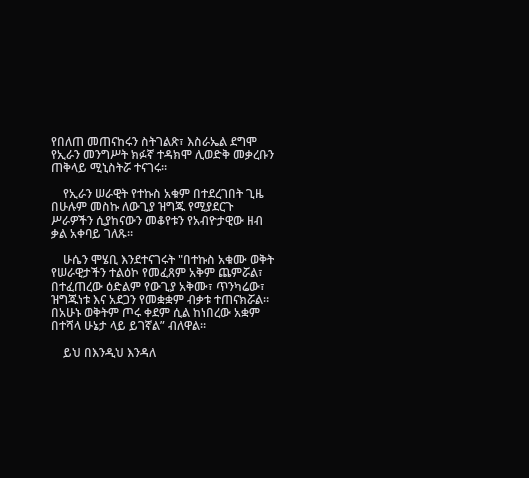የበለጠ መጠናከሩን ስትገልጽ፣ እስራኤል ደግሞ የኢራን መንግሥት ክፉኛ ተዳክሞ ሊወድቅ መቃረቡን ጠቅላይ ሚኒስትሯ ተናገሩ።

    የኢራን ሠራዊት የተኩስ አቁም በተደረገበት ጊዜ በሁሉም መስኩ ለውጊያ ዝግጁ የሚያደርጉ ሥራዎችን ሲያከናውን መቆየቱን የአብዮታዊው ዘብ ቃል አቀባይ ገለጹ።

    ሁሴን ሞሄቢ እንደተናገሩት "በተኩስ አቁሙ ወቅት የሠራዊታችን ተልዕኮ የመፈጸም አቅም ጨምሯል፣ በተፈጠረው ዕድልም የውጊያ አቅሙ፣ ጥንካሬው፣ ዝግጁነቱ እና አደጋን የመቋቋም ብቃቱ ተጠናክሯል። በአሁኑ ወቅትም ጦሩ ቀደም ሲል ከነበረው አቋም በተሻላ ሁኔታ ላይ ይገኛል” ብለዋል።

    ይህ በእንዲህ እንዳለ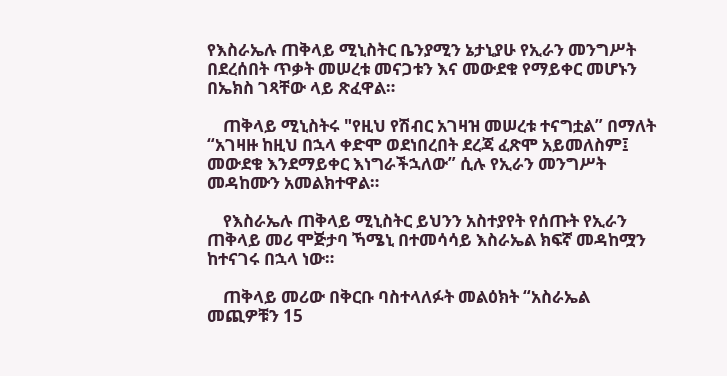የእስራኤሉ ጠቅላይ ሚኒስትር ቤንያሚን ኔታኒያሁ የኢራን መንግሥት በደረሰበት ጥቃት መሠረቱ መናጋቱን እና መውደቁ የማይቀር መሆኑን በኤክስ ገጻቸው ላይ ጽፈዋል።

    ጠቅላይ ሚኒስትሩ "የዚህ የሽብር አገዛዝ መሠረቱ ተናግቷል” በማለት “አገዛዙ ከዚህ በኋላ ቀድሞ ወደነበረበት ደረጃ ፈጽሞ አይመለስም፤ መውደቁ እንደማይቀር እነግራችኋለው” ሲሉ የኢራን መንግሥት መዳከሙን አመልክተዋል።

    የእስራኤሉ ጠቅላይ ሚኒስትር ይህንን አስተያየት የሰጡት የኢራን ጠቅላይ መሪ ሞጅታባ ኻሜኒ በተመሳሳይ እስራኤል ክፍኛ መዳከሟን ከተናገሩ በኋላ ነው።

    ጠቅላይ መሪው በቅርቡ ባስተላለፉት መልዕክት “አስራኤል መጪዎቹን 15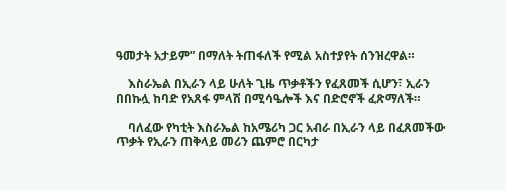ዓመታት አታይም” በማለት ትጠፋለች የሚል አስተያየት ሰንዝረዋል።

    እስራኤል በኢራን ላይ ሁለት ጊዜ ጥቃቶችን የፈጸመች ሲሆን፣ ኢራን በበኩሏ ከባድ የአጸፋ ምላሽ በሚሳዔሎች እና በድሮኖች ፈጽማለች።

    ባለፈው የካቲት እስራኤል ከአሜሪካ ጋር አብራ በኢራን ላይ በፈጸመችው ጥቃት የኢራን ጠቅላይ መሪን ጨምሮ በርካታ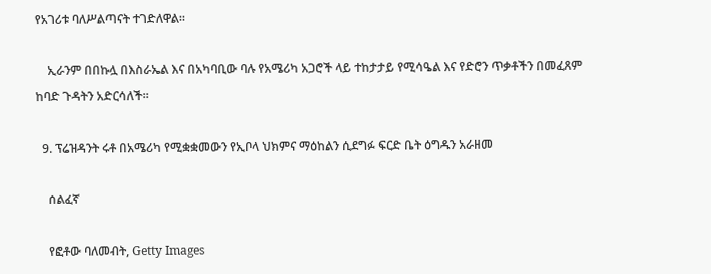የአገሪቱ ባለሥልጣናት ተገድለዋል።

    ኢራንም በበኩሏ በእስራኤል እና በአካባቢው ባሉ የአሜሪካ አጋሮች ላይ ተከታታይ የሚሳዔል እና የድሮን ጥቃቶችን በመፈጸም ከባድ ጉዳትን አድርሳለች።

  9. ፕሬዝዳንት ሩቶ በአሜሪካ የሚቋቋመውን የኢቦላ ህክምና ማዕከልን ሲደግፉ ፍርድ ቤት ዕግዱን አራዘመ

    ሰልፈኛ

    የፎቶው ባለመብት, Getty Images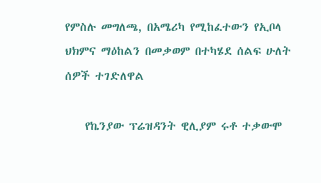የምስሉ መግለጫ, በአሜሪካ የሚከፈተውን የኢቦላ ህክምና ማዕከልን በመቃወም በተካሄደ ሰልፍ ሁለት ሰዎች ተገድለዋል

    የኬንያው ፕሬዝዳንት ዊሊያም ሩቶ ተቃውሞ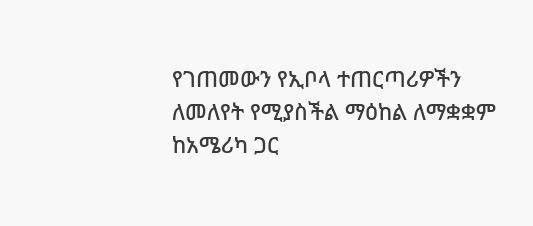የገጠመውን የኢቦላ ተጠርጣሪዎችን ለመለየት የሚያስችል ማዕከል ለማቋቋም ከአሜሪካ ጋር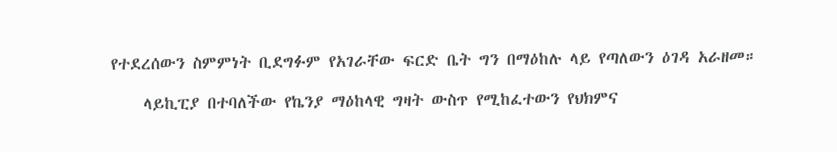የተደረሰውን ስምምነት ቢደግፉም የአገራቸው ፍርድ ቤት ግን በማዕከሉ ላይ የጣለውን ዕገዳ አራዘመ።

    ላይኪፒያ በተባለችው የኬንያ ማዕከላዊ ግዛት ውስጥ የሚከፈተውን የህክምና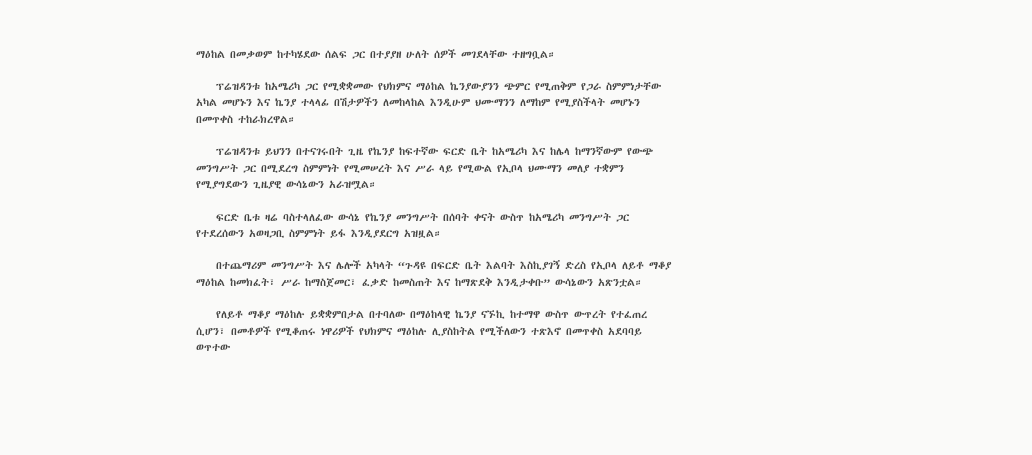ማዕከል በመቃወም ከተካሄደው ሰልፍ ጋር በተያያዘ ሁለት ሰዎች መገደላቸው ተዘግቧል።

    ፕሬዝዳንቱ ከአሜሪካ ጋር የሚቋቋመው የህክምና ማዕከል ኬንያውያንን ጭምር የሚጠቅም የጋራ ስምምነታቸው አካል መሆኑን እና ኬንያ ተላላፊ በሽታዎችን ለመከላከል እንዲሁም ህሙማንን ለማከም የሚያስችላት መሆኑን በመጥቀስ ተከራክረዋል።

    ፕሬዝዳንቱ ይህንን በተናገሩበት ጊዜ የኬንያ ከፍተኛው ፍርድ ቤት ከአሜሪካ እና ከሌላ ከማንኛውም የውጭ መንግሥት ጋር በሚደረግ ስምምነት የሚመሠረት እና ሥራ ላይ የሚውል የኢቦላ ህሙማን መለያ ተቋምን የሚያግደውን ጊዜያዊ ውሳኔውን አራዝሟል።

    ፍርድ ቤቱ ዛሬ ባስተላለፈው ውሳኔ የኬንያ መንግሥት በሰባት ቀናት ውስጥ ከአሜሪካ መንግሥት ጋር የተደረሰውን አወዛጋቢ ስምምነት ይፋ እንዲያደርግ አዝዟል።

    በተጨማሪም መንግሥት እና ሌሎች አካላት “ጉዳዩ በፍርድ ቤት እልባት እስኪያገኝ ድረስ የኢቦላ ለይቶ ማቆያ ማዕከል ከመክፈት፣ ሥራ ከማስጀመር፣ ፈቃድ ከመስጠት እና ከማጽደቅ እንዲታቀቡ” ውሳኔውን አጽንቷል።

    የለይቶ ማቆያ ማዕከሉ ይቋቋምበታል በተባለው በማዕከላዊ ኬንያ ናኙኪ ከተማዋ ውስጥ ውጥረት የተፈጠረ ሲሆን፣ በመቶዎች የሚቆጠሩ ነዋሪዎች የህክምና ማዕከሉ ሊያስከትል የሚችለውን ተጽእኖ በመጥቀስ አደባባይ ወጥተው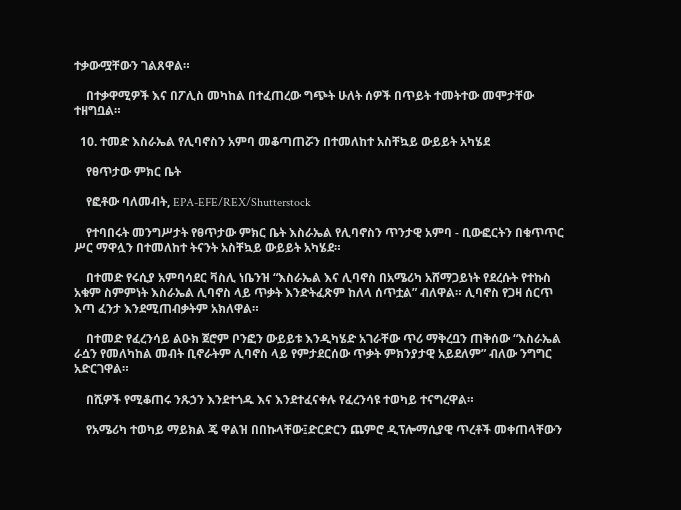ተቃውሟቸውን ገልጸዋል።

    በተቃዋሚዎች እና በፖሊስ መካከል በተፈጠረው ግጭት ሁለት ሰዎች በጥይት ተመትተው መሞታቸው ተዘግቧል።

  10. ተመድ እስራኤል የሊባኖስን አምባ መቆጣጠሯን በተመለከተ አስቸኳይ ውይይት አካሄደ

    የፀጥታው ምክር ቤት

    የፎቶው ባለመብት, EPA-EFE/REX/Shutterstock

    የተባበሩት መንግሥታት የፀጥታው ምክር ቤት እስራኤል የሊባኖስን ጥንታዊ አምባ - ቢውፎርትን በቁጥጥር ሥር ማዋሏን በተመለከተ ትናንት አስቸኳይ ውይይት አካሄደ።

    በተመድ የሩሲያ አምባሳደር ቫስሊ ነቤንዝ “እስራኤል እና ሊባኖስ በአሜሪካ አሸማጋይነት የደረሱት የተኩስ አቁም ስምምነት እስራኤል ሊባኖስ ላይ ጥቃት እንድትፈጽም ከለላ ሰጥቷል” ብለዋል። ሊባኖስ የጋዛ ሰርጥ እጣ ፈንታ እንደሚጠብቃትም አክለዋል።

    በተመድ የፈረንሳይ ልዑክ ጀሮም ቦንፎን ውይይቱ እንዲካሄድ አገራቸው ጥሪ ማቅረቧን ጠቅሰው “እስራኤል ራሷን የመለካከል መብት ቢኖራትም ሊባኖስ ላይ የምታደርሰው ጥቃት ምክንያታዊ አይደለም” ብለው ንግግር አድርገዋል።

    በሺዎች የሚቆጠሩ ንጹኃን እንደተጎዱ እና እንደተፈናቀሉ የፈረንሳዩ ተወካይ ተናግረዋል።

    የአሜሪካ ተወካይ ማይክል ጄ ዋልዝ በበኩላቸው፤ድርድርን ጨምሮ ዲፕሎማሲያዊ ጥረቶች መቀጠላቸውን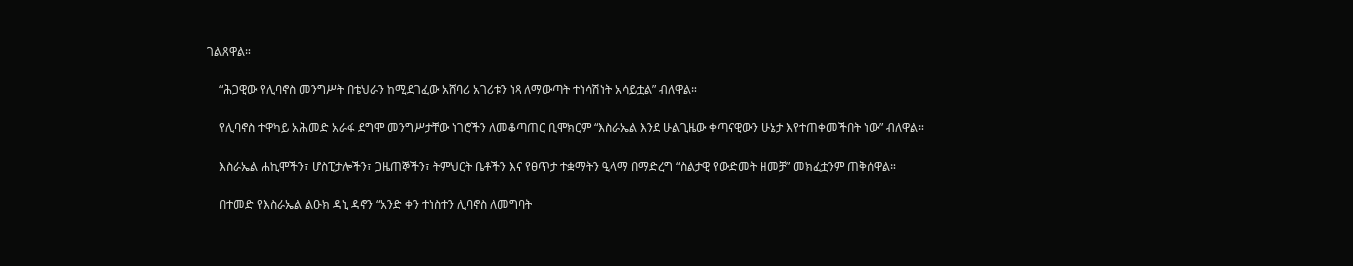ገልጸዋል።

    “ሕጋዊው የሊባኖስ መንግሥት በቴህራን ከሚደገፈው አሸባሪ አገሪቱን ነጻ ለማውጣት ተነሳሽነት አሳይቷል” ብለዋል።

    የሊባኖስ ተዋካይ አሕመድ አራፋ ደግሞ መንግሥታቸው ነገሮችን ለመቆጣጠር ቢሞክርም “እስራኤል እንደ ሁልጊዜው ቀጣናዊውን ሁኔታ እየተጠቀመችበት ነው” ብለዋል።

    እስራኤል ሐኪሞችን፣ ሆስፒታሎችን፣ ጋዜጠኞችን፣ ትምህርት ቤቶችን እና የፀጥታ ተቋማትን ዒላማ በማድረግ “ስልታዊ የውድመት ዘመቻ” መክፈቷንም ጠቅሰዋል።

    በተመድ የእስራኤል ልዑክ ዳኒ ዳኖን “አንድ ቀን ተነስተን ሊባኖስ ለመግባት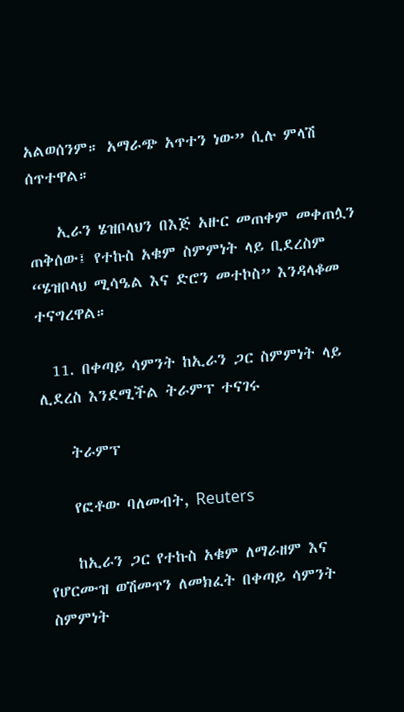አልወሰንም። አማራጭ አጥተን ነው” ሲሉ ምላሽ ሰጥተዋል።

    ኢራን ሄዝቦላህን በእጅ አዙር መጠቀም መቀጠሏን ጠቅሰው፤ የተኩስ አቁም ስምምነት ላይ ቢደረስም “ሄዝቦላህ ሚሳዔል እና ድሮን መተኮስ” እንዳላቆመ ተናግረዋል።

  11. በቀጣይ ሳምንት ከኢራን ጋር ስምምነት ላይ ሊደረስ እንደሚችል ትራምፕ ተናገሩ

    ትራምፕ

    የፎቶው ባለመብት, Reuters

    ከኢራን ጋር የተኩስ አቁም ለማራዘም እና የሆርሙዝ ወሽመጥን ለመክፈት በቀጣይ ሳምንት ስምምነት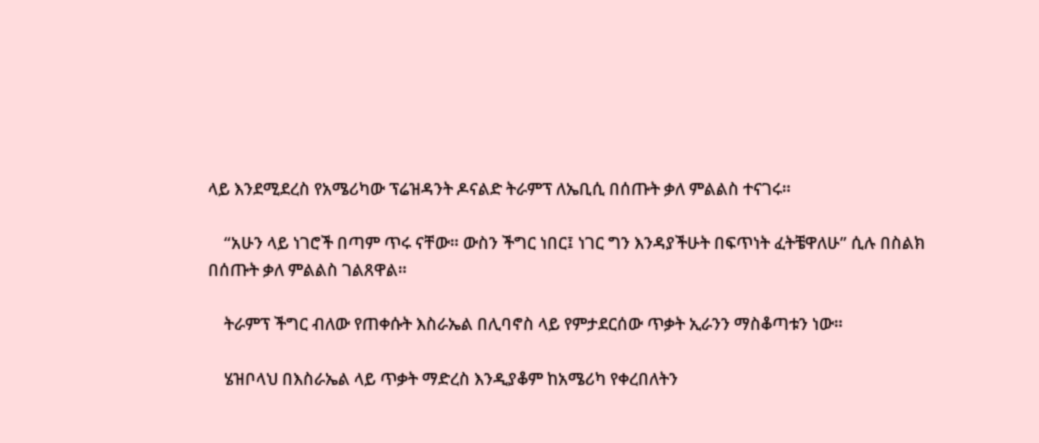ላይ እንደሚደረስ የአሜሪካው ፕሬዝዳንት ዶናልድ ትራምፕ ለኤቢሲ በሰጡት ቃለ ምልልስ ተናገሩ።

    “አሁን ላይ ነገሮች በጣም ጥሩ ናቸው። ውስን ችግር ነበር፤ ነገር ግን እንዳያችሁት በፍጥነት ፈትቼዋለሁ” ሲሉ በስልክ በሰጡት ቃለ ምልልስ ገልጸዋል።

    ትራምፕ ችግር ብለው የጠቀሱት እስራኤል በሊባኖስ ላይ የምታደርሰው ጥቃት ኢራንን ማስቆጣቱን ነው።

    ሄዝቦላህ በእስራኤል ላይ ጥቃት ማድረስ እንዲያቆም ከአሜሪካ የቀረበለትን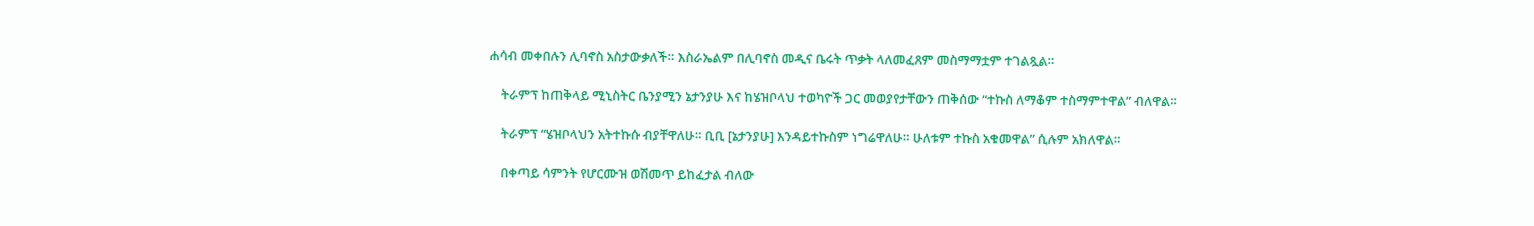ሐሳብ መቀበሉን ሊባኖስ አስታውቃለች። እስራኤልም በሊባኖስ መዲና ቤሩት ጥቃት ላለመፈጸም መስማማቷም ተገልጿል።

    ትራምፕ ከጠቅላይ ሚኒስትር ቤንያሚን ኔታንያሁ እና ከሄዝቦላህ ተወካዮች ጋር መወያየታቸውን ጠቅሰው “ተኩስ ለማቆም ተስማምተዋል” ብለዋል።

    ትራምፕ “ሄዝቦላህን አትተኩሱ ብያቸዋለሁ። ቢቢ [ኔታንያሁ] እንዳይተኩስም ነግሬዋለሁ። ሁለቱም ተኩስ አቁመዋል” ሲሉም አክለዋል።

    በቀጣይ ሳምንት የሆርሙዝ ወሽመጥ ይከፈታል ብለው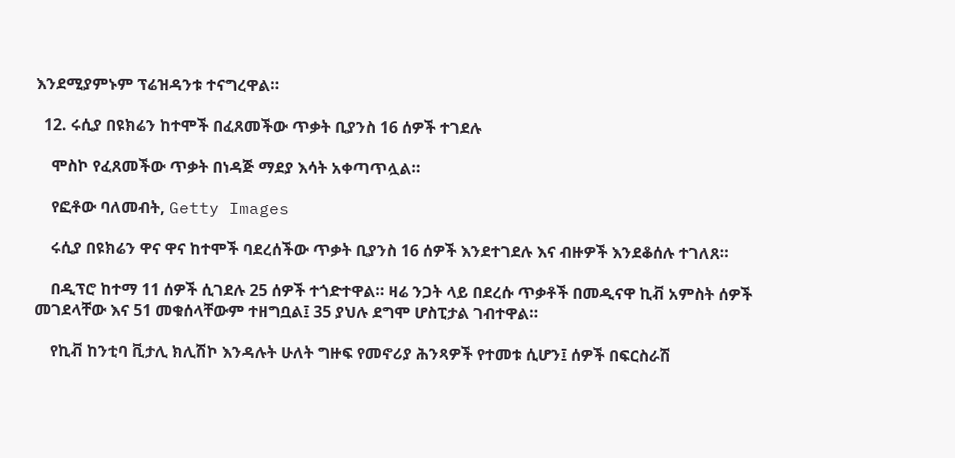እንደሚያምኑም ፕሬዝዳንቱ ተናግረዋል።

  12. ሩሲያ በዩክሬን ከተሞች በፈጸመችው ጥቃት ቢያንስ 16 ሰዎች ተገደሉ

    ሞስኮ የፈጸመችው ጥቃት በነዳጅ ማደያ እሳት አቀጣጥሏል።

    የፎቶው ባለመብት, Getty Images

    ሩሲያ በዩክሬን ዋና ዋና ከተሞች ባደረሰችው ጥቃት ቢያንስ 16 ሰዎች እንደተገደሉ እና ብዙዎች እንደቆሰሉ ተገለጸ።

    በዲፕሮ ከተማ 11 ሰዎች ሲገደሉ 25 ሰዎች ተጎድተዋል። ዛሬ ንጋት ላይ በደረሱ ጥቃቶች በመዲናዋ ኪቭ አምስት ሰዎች መገደላቸው እና 51 መቁሰላቸውም ተዘግቧል፤ 35 ያህሉ ደግሞ ሆስፒታል ገብተዋል።

    የኪቭ ከንቲባ ቪታሊ ክሊሽኮ እንዳሉት ሁለት ግዙፍ የመኖሪያ ሕንጻዎች የተመቱ ሲሆን፤ ሰዎች በፍርስራሽ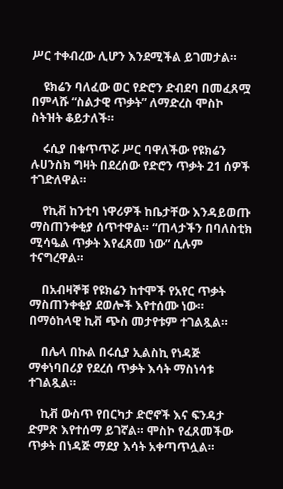ሥር ተቀብረው ሊሆን እንደሚችል ይገመታል።

    ዩክሬን ባለፈው ወር የድሮን ድብደባ በመፈጸሟ በምላሹ “ስልታዊ ጥቃት” ለማድረስ ሞስኮ ስትዝት ቆይታለች።

    ሩሲያ በቁጥጥሯ ሥር ባዋለችው የዩክሬን ሉሀንስክ ግዛት በደረሰው የድሮን ጥቃት 21 ሰዎች ተገድለዋል።

    የኪቭ ከንቲባ ነዋሪዎች ከቤታቸው እንዳይወጡ ማስጠንቀቂያ ሰጥተዋል። “ጠላታችን በባለስቲክ ሚሳዔል ጥቃት እየፈጸመ ነው” ሲሉም ተናግረዋል።

    በአብዛኞቹ የዩክሬን ከተሞች የአየር ጥቃት ማስጠንቀቂያ ደወሎች እየተሰሙ ነው። በማዕከላዊ ኪቭ ጭስ መታየቱም ተገልጿል።

    በሌላ በኩል በሩሲያ ኢልስኪ የነዳጅ ማቀነባበሪያ የደረሰ ጥቃት እሳት ማስነሳቱ ተገልጿል።

    ኪቭ ውስጥ የበርካታ ድሮኖች እና ፍንዳታ ድምጽ እየተሰማ ይገኛል። ሞስኮ የፈጸመችው ጥቃት በነዳጅ ማደያ እሳት አቀጣጥሏል።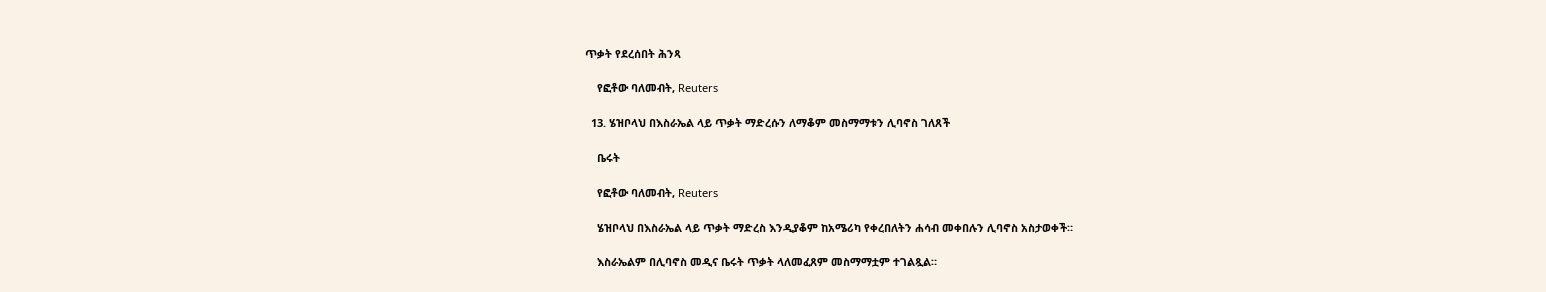ጥቃት የደረሰበት ሕንጻ

    የፎቶው ባለመብት, Reuters

  13. ሄዝቦላህ በእስራኤል ላይ ጥቃት ማድረሱን ለማቆም መስማማቱን ሊባኖስ ገለጸች

    ቤሩት

    የፎቶው ባለመብት, Reuters

    ሄዝቦላህ በእስራኤል ላይ ጥቃት ማድረስ እንዲያቆም ከአሜሪካ የቀረበለትን ሐሳብ መቀበሉን ሊባኖስ አስታወቀች።

    እስራኤልም በሊባኖስ መዲና ቤሩት ጥቃት ላለመፈጸም መስማማቷም ተገልጿል።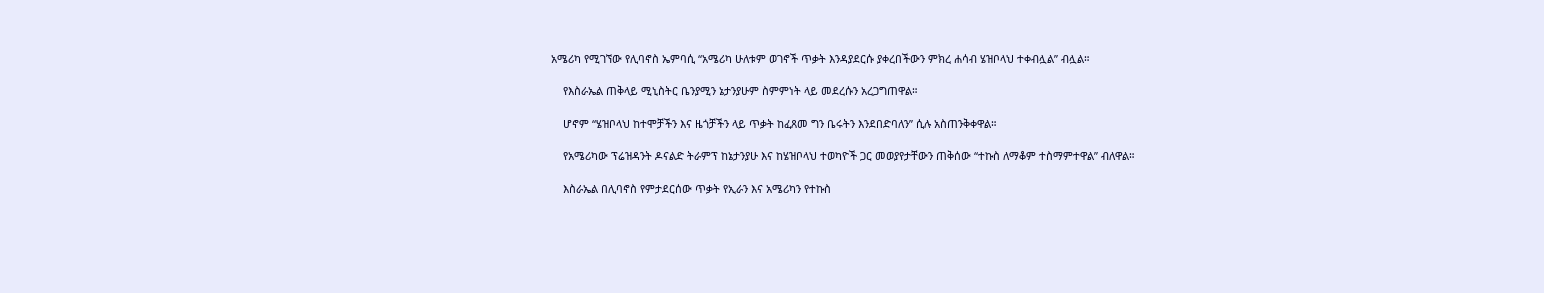አሜሪካ የሚገኘው የሊባኖስ ኤምባሲ “አሜሪካ ሁለቱም ወገኖች ጥቃት እንዳያደርሱ ያቀረበችውን ምክረ ሐሳብ ሄዝቦላህ ተቀብሏል” ብሏል።

    የእስራኤል ጠቅላይ ሚኒስትር ቤንያሚን ኔታንያሁም ስምምነት ላይ መደረሱን አረጋግጠዋል።

    ሆኖም “ሄዝቦላህ ከተሞቻችን እና ዜጎቻችን ላይ ጥቃት ከፈጸመ ግን ቤሩትን እንደበድባለን” ሲሉ አስጠንቅቀዋል።

    የአሜሪካው ፕሬዝዳንት ዶናልድ ትራምፕ ከኔታንያሁ እና ከሄዝቦላህ ተወካዮች ጋር መወያየታቸውን ጠቅሰው “ተኩስ ለማቆም ተስማምተዋል” ብለዋል።

    እስራኤል በሊባኖስ የምታደርሰው ጥቃት የኢራን እና አሜሪካን የተኩስ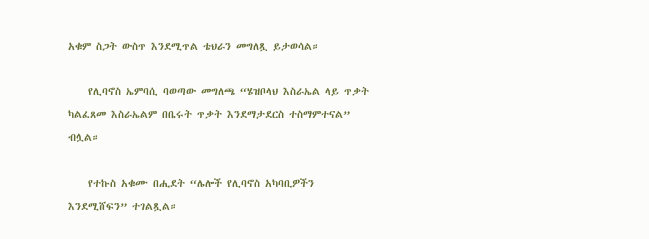አቁም ስጋት ውስጥ እንደሚጥል ቴህራን መግለጿ ይታወሳል።

    የሊባኖስ ኤምባሲ ባወጣው መግለጫ “ሄዝቦላህ እስራኤል ላይ ጥቃት ካልፈጸመ እስራኤልም በቤሩት ጥቃት እንደማታደርስ ተስማምተናል” ብሏል።

    የተኩስ አቁሙ በሒደት “ሌሎች የሊባኖስ አካባቢዎችን እንደሚሸፍን” ተገልጿል።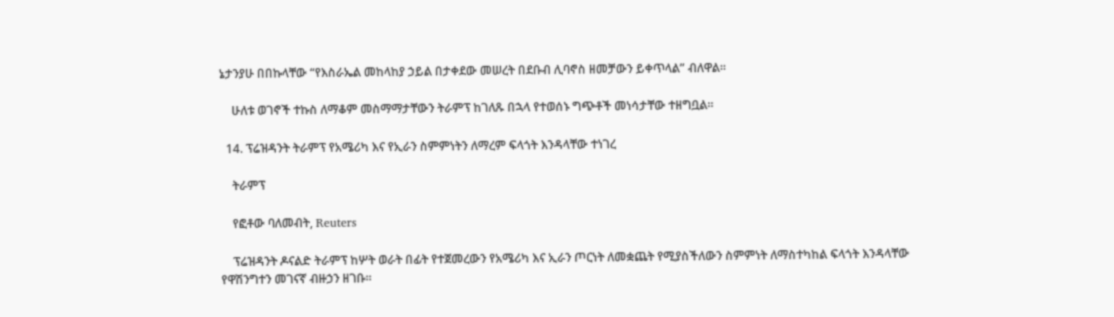ኔታንያሁ በበኩላቸው “የእስራኤል መከላከያ ኃይል በታቀደው መሠረት በደቡብ ሊባኖስ ዘመቻውን ይቀጥላል” ብለዋል።

    ሁለቱ ወገኖች ተኩስ ለማቆም መስማማታቸውን ትራምፕ ከገለጹ በኋላ የተወሰኑ ግጭቶች መነሳታቸው ተዘግቧል።

  14. ፕሬዝዳንት ትራምፕ የአሜሪካ እና የኢራን ስምምነትን ለማረም ፍላጎት እንዳላቸው ተነገረ

    ትራምፕ

    የፎቶው ባለመብት, Reuters

    ፕሬዝዳንት ዶናልድ ትራምፕ ከሦት ወራት በፊት የተጀመረውን የአሜሪካ እና ኢራን ጦርነት ለመቋጨት የሚያስችለውን ስምምነት ለማስተካከል ፍላጎት እንዳላቸው የዋሽንግተን መገናኛ ብዙኃን ዘገቡ።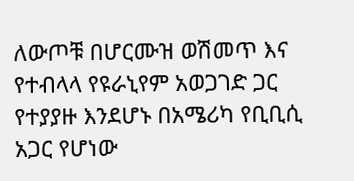ለውጦቹ በሆርሙዝ ወሽመጥ እና የተብላላ የዩራኒየም አወጋገድ ጋር የተያያዙ እንደሆኑ በአሜሪካ የቢቢሲ አጋር የሆነው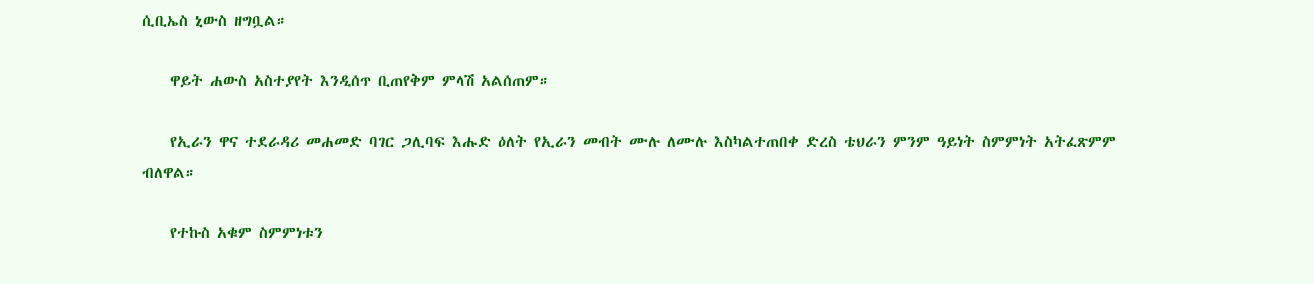ሲቢኤስ ኒውስ ዘግቧል።

    ዋይት ሐውስ አስተያየት እንዲሰጥ ቢጠየቅም ምላሽ አልሰጠም።

    የኢራን ዋና ተደራዳሪ መሐመድ ባገር ጋሊባፍ እሑድ ዕለት የኢራን መብት ሙሉ ለሙሉ እስካልተጠበቀ ድረስ ቴህራን ምንም ዓይነት ስምምነት አትፈጽምም ብለዋል።

    የተኩስ አቁም ስምምነቱን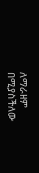ለማራዘም በሚያስችለው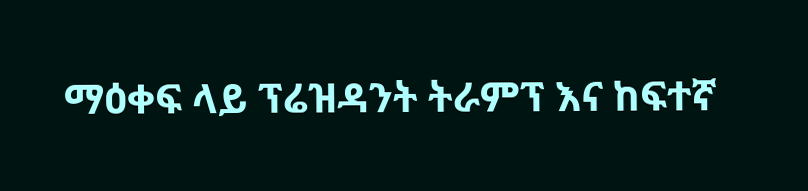ማዕቀፍ ላይ ፕሬዝዳንት ትራምፕ እና ከፍተኛ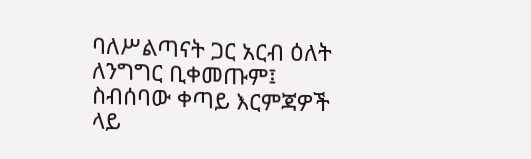ባለሥልጣናት ጋር አርብ ዕለት ለንግግር ቢቀመጡም፤ ስብሰባው ቀጣይ እርምጃዎች ላይ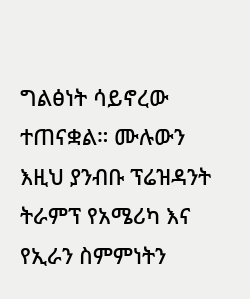ግልፅነት ሳይኖረው ተጠናቋል። ሙሉውን እዚህ ያንብቡ ፕሬዝዳንት ትራምፕ የአሜሪካ እና የኢራን ስምምነትን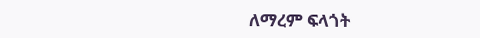ለማረም ፍላጎት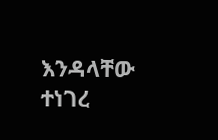እንዳላቸው ተነገረ